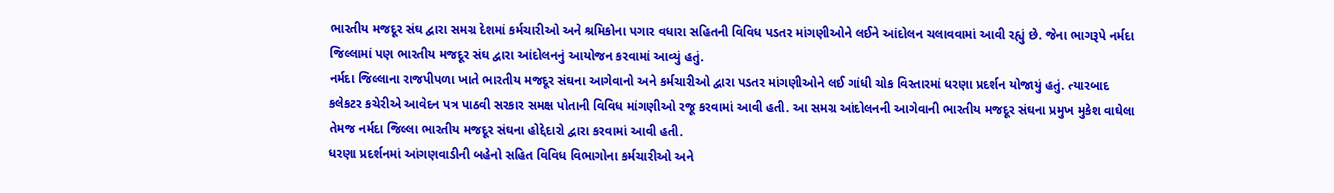ભારતીય મજદૂર સંઘ દ્વારા સમગ્ર દેશમાં કર્મચારીઓ અને શ્રમિકોના પગાર વધારા સહિતની વિવિધ પડતર માંગણીઓને લઈને આંદોલન ચલાવવામાં આવી રહ્યું છે. જેના ભાગરૂપે નર્મદા જિલ્લામાં પણ ભારતીય મજદૂર સંઘ દ્વારા આંદોલનનું આયોજન કરવામાં આવ્યું હતું.
નર્મદા જિલ્લાના રાજપીપળા ખાતે ભારતીય મજદૂર સંઘના આગેવાનો અને કર્મચારીઓ દ્વારા પડતર માંગણીઓને લઈ ગાંધી ચોક વિસ્તારમાં ધરણા પ્રદર્શન યોજાયું હતું. ત્યારબાદ કલેકટર કચેરીએ આવેદન પત્ર પાઠવી સરકાર સમક્ષ પોતાની વિવિધ માંગણીઓ રજૂ કરવામાં આવી હતી. આ સમગ્ર આંદોલનની આગેવાની ભારતીય મજદૂર સંઘના પ્રમુખ મુકેશ વાઘેલા તેમજ નર્મદા જિલ્લા ભારતીય મજદૂર સંઘના હોદ્દેદારો દ્વારા કરવામાં આવી હતી.
ધરણા પ્રદર્શનમાં આંગણવાડીની બહેનો સહિત વિવિધ વિભાગોના કર્મચારીઓ અને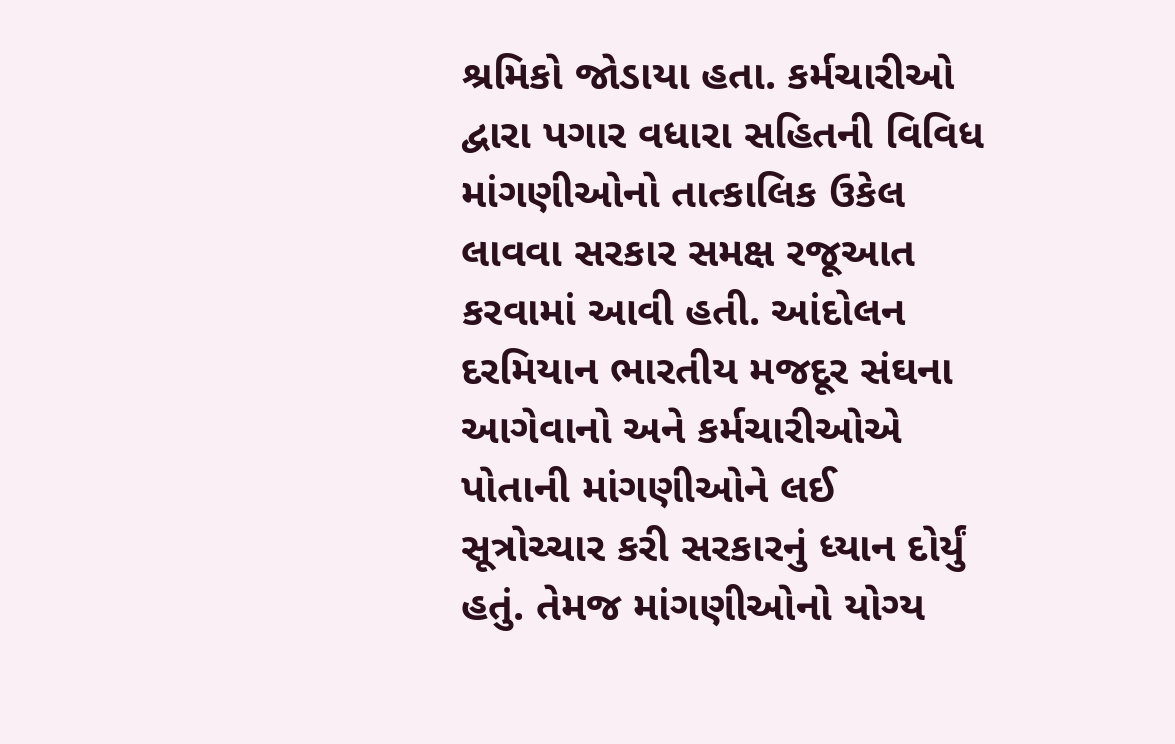શ્રમિકો જોડાયા હતા. કર્મચારીઓ દ્વારા પગાર વધારા સહિતની વિવિધ માંગણીઓનો તાત્કાલિક ઉકેલ લાવવા સરકાર સમક્ષ રજૂઆત કરવામાં આવી હતી. આંદોલન દરમિયાન ભારતીય મજદૂર સંઘના આગેવાનો અને કર્મચારીઓએ પોતાની માંગણીઓને લઈ સૂત્રોચ્ચાર કરી સરકારનું ધ્યાન દોર્યું હતું. તેમજ માંગણીઓનો યોગ્ય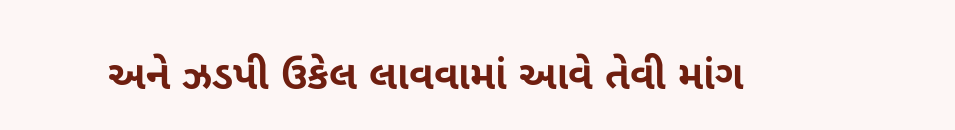અને ઝડપી ઉકેલ લાવવામાં આવે તેવી માંગ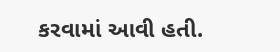કરવામાં આવી હતી.